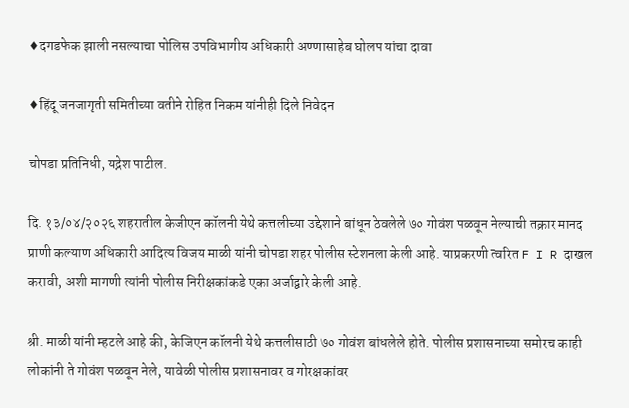♦दगडफेक झाली नसल्याचा पोलिस उपविभागीय अधिकारी अण्णासाहेब घोलप यांचा दावा

♦हिंदू जनजागृती समितीच्या वतीने रोहित निकम यांनीही दिले निवेदन

चोपडा प्रतिनिधी, यद्नेश पाटील.

दि. १३/०४/२०२६ शहरातील केजीएन कॉलनी येथे कत्तलीच्या उद्देशाने बांधून ठेवलेले ७० गोवंश पळवून नेल्याची तक्रार मानद प्राणी कल्याण अधिकारी आदित्य विजय माळी यांनी चोपडा शहर पोलीस स्टेशनला केली आहे. याप्रकरणी त्वरित F I R दाखल करावी, अशी मागणी त्यांनी पोलीस निरीक्षकांकडे एका अर्जाद्वारे केली आहे.

श्री. माळी यांनी म्हटले आहे की, केजिएन कॉलनी येथे कत्तलीसाठी ७० गोवंश बांधलेले होते. पोलीस प्रशासनाच्या समोरच काही लोकांनी ते गोवंश पळवून नेले, यावेळी पोलीस प्रशासनावर व गोरक्षकांवर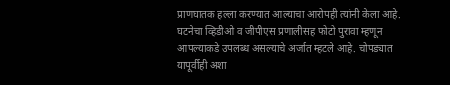प्राणघातक हल्ला करण्यात आल्याचा आरोपही त्यांनी केला आहे. घटनेचा व्हिडीओ व जीपीएस प्रणालीसह फोटो पुरावा म्हणून आपल्याकडे उपलब्ध असल्याचे अर्जात म्हटले आहे. चोपड्यात यापूर्वीही अशा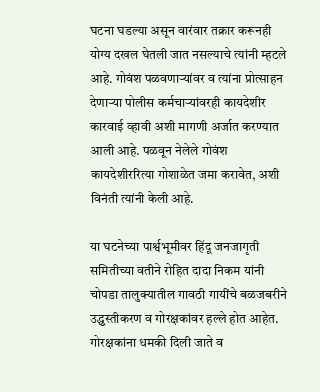घटना घडल्या असून वारंवार तक्रार करूनही योग्य दखल घेतली जात नसल्याचे त्यांनी म्हटले आहे. गोवंश पळवणाऱ्यांवर व त्यांना प्रोत्साहन देणाऱ्या पोलीस कर्मचाऱ्यांवरही कायदेशीर कारवाई व्हावी अशी मागणी अर्जात करण्यात आली आहे. पळवून नेलेले गोवंश कायदेशीररित्या गोशाळेत जमा करावेत, अशी विनंती त्यांनी केली आहे.

या घटनेच्या पार्श्वभूमीवर हिंदू जनजागृती समितीच्या वतीने रोहित दादा निकम यांनी चोपडा तालुक्यातील गावठी गायींचे बळजबरीने उ‌द्ध्वस्तीकरण व गोरक्षकांवर हल्ले होत आहेत. गोरक्षकांना धमकी दिली जाते व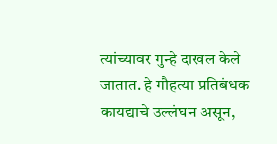त्यांच्यावर गुन्हे दाखल केले जातात. हे गौहत्या प्रतिबंधक कायद्याचे उल्लंघन असून,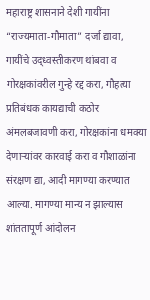महाराष्ट्र शासनाने देशी गायींना “राज्यमाता-गौमाता” दर्जा द्यावा, गायींचे उद्ध्वस्तीकरण थांबवा व गोरक्षकांवरील गुन्हे रद्द करा, गौहत्या प्रतिबंधक कायद्याची कठोर अंमलबजावणी करा, गोरक्षकांना धमक्या देणाऱ्यांवर कारवाई करा व गौशाळांना संरक्षण द्या, आदी मागण्या करण्यात आल्या. मागण्या मान्य न झाल्यास शांततापूर्ण आंदोलन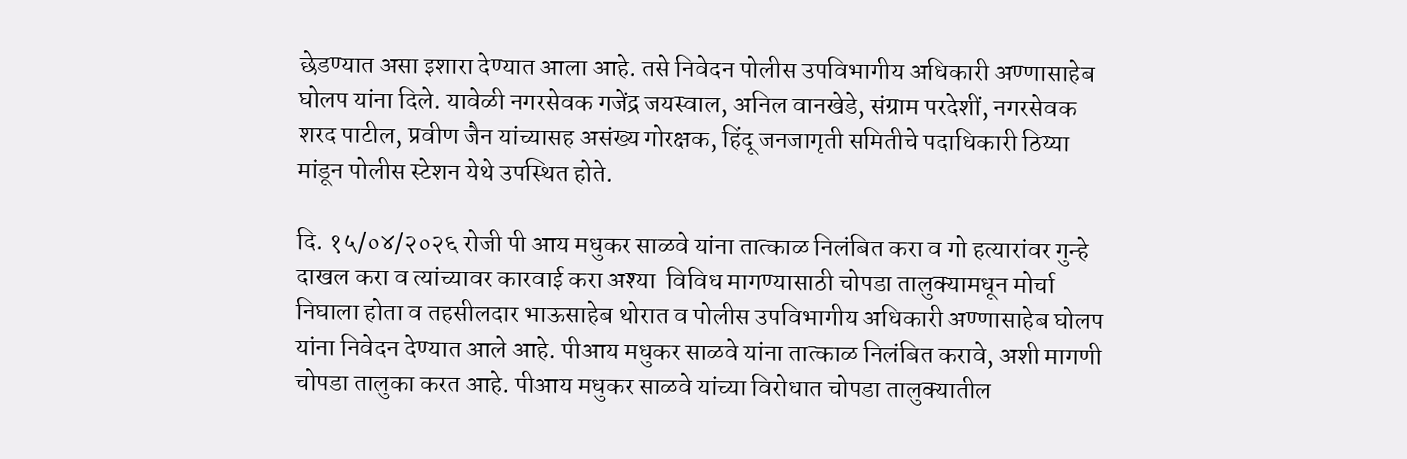छेडण्यात असा इशारा देण्यात आला आहे. तसे निवेदन पोलीस उपविभागीय अधिकारी अण्णासाहेब घोलप यांना दिले. यावेळी नगरसेवक गजेंद्र जयस्वाल, अनिल वानखेडे, संग्राम परदेशीं, नगरसेवक शरद पाटील, प्रवीण जैन यांच्यासह असंख्य गोरक्षक, हिंदू जनजागृती समितीचे पदाधिकारी ठिय्या मांडून पोलीस स्टेशन येथे उपस्थित होते.

दि. १५/०४/२०२६ रोजी पी आय मधुकर साळवे यांना तात्काळ निलंबित करा व गो हत्यारांवर गुन्हे दाखल करा व त्यांच्यावर कारवाई करा अश्या  विविध मागण्यासाठी चोपडा तालुक्यामधून मोर्चा निघाला होता व तहसीलदार भाऊसाहेब थोरात व पोलीस उपविभागीय अधिकारी अण्णासाहेब घोलप यांना निवेदन देण्यात आले आहे. पीआय मधुकर साळवे यांना तात्काळ निलंबित करावे, अशी मागणी चोपडा तालुका करत आहे. पीआय मधुकर साळवे यांच्या विरोधात चोपडा तालुक्यातील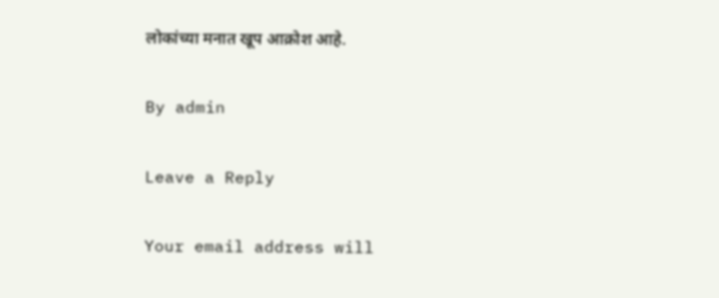लोकांच्या मनात खूप आक्रोश आहे.

By admin

Leave a Reply

Your email address will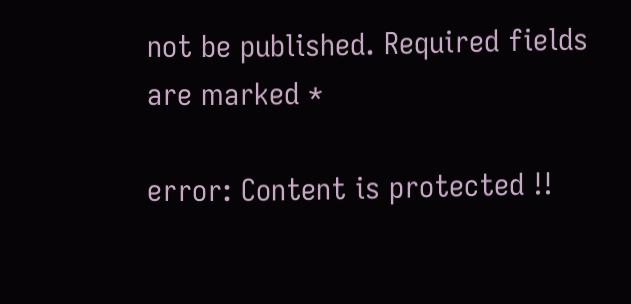not be published. Required fields are marked *

error: Content is protected !!